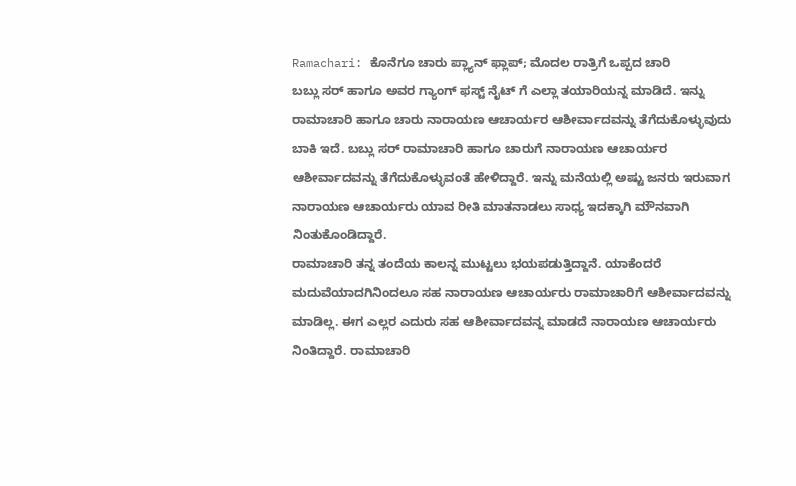Ramachari: ಕೊನೆಗೂ ಚಾರು ಪ್ಲ್ಯಾನ್ ಫ್ಲಾಪ್; ಮೊದಲ ರಾತ್ರಿಗೆ ಒಪ್ಪದ ಚಾರಿ
ಬಬ್ಲು ಸರ್ ಹಾಗೂ ಅವರ ಗ್ಯಾಂಗ್ ಫಸ್ಟ್ ನೈಟ್ ಗೆ ಎಲ್ಲಾ ತಯಾರಿಯನ್ನ ಮಾಡಿದೆ. ಇನ್ನು ರಾಮಾಚಾರಿ ಹಾಗೂ ಚಾರು ನಾರಾಯಣ ಆಚಾರ್ಯರ ಆಶೀರ್ವಾದವನ್ನು ತೆಗೆದುಕೊಳ್ಳುವುದು ಬಾಕಿ ಇದೆ. ಬಬ್ಲು ಸರ್ ರಾಮಾಚಾರಿ ಹಾಗೂ ಚಾರುಗೆ ನಾರಾಯಣ ಆಚಾರ್ಯರ ಆಶೀರ್ವಾದವನ್ನು ತೆಗೆದುಕೊಳ್ಳುವಂತೆ ಹೇಳಿದ್ದಾರೆ. ಇನ್ನು ಮನೆಯಲ್ಲಿ ಅಷ್ಟು ಜನರು ಇರುವಾಗ ನಾರಾಯಣ ಆಚಾರ್ಯರು ಯಾವ ರೀತಿ ಮಾತನಾಡಲು ಸಾಧ್ಯ ಇದಕ್ಕಾಗಿ ಮೌನವಾಗಿ ನಿಂತುಕೊಂಡಿದ್ದಾರೆ.
ರಾಮಾಚಾರಿ ತನ್ನ ತಂದೆಯ ಕಾಲನ್ನ ಮುಟ್ಟಲು ಭಯಪಡುತ್ತಿದ್ದಾನೆ. ಯಾಕೆಂದರೆ ಮದುವೆಯಾದಗಿನಿಂದಲೂ ಸಹ ನಾರಾಯಣ ಆಚಾರ್ಯರು ರಾಮಾಚಾರಿಗೆ ಆಶೀರ್ವಾದವನ್ನು ಮಾಡಿಲ್ಲ. ಈಗ ಎಲ್ಲರ ಎದುರು ಸಹ ಆಶೀರ್ವಾದವನ್ನ ಮಾಡದೆ ನಾರಾಯಣ ಆಚಾರ್ಯರು ನಿಂತಿದ್ದಾರೆ. ರಾಮಾಚಾರಿ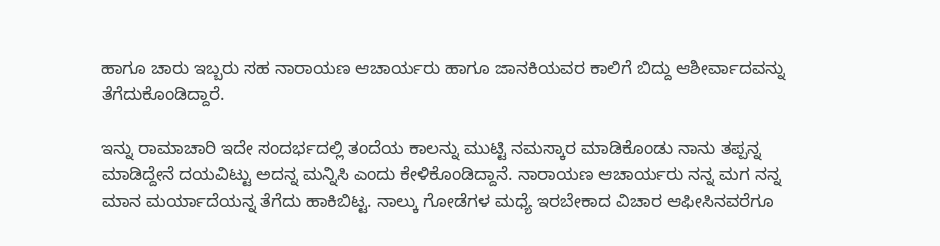ಹಾಗೂ ಚಾರು ಇಬ್ಬರು ಸಹ ನಾರಾಯಣ ಆಚಾರ್ಯರು ಹಾಗೂ ಜಾನಕಿಯವರ ಕಾಲಿಗೆ ಬಿದ್ದು ಆಶೀರ್ವಾದವನ್ನು ತೆಗೆದುಕೊಂಡಿದ್ದಾರೆ.

ಇನ್ನು ರಾಮಾಚಾರಿ ಇದೇ ಸಂದರ್ಭದಲ್ಲಿ ತಂದೆಯ ಕಾಲನ್ನು ಮುಟ್ಟಿ ನಮಸ್ಕಾರ ಮಾಡಿಕೊಂಡು ನಾನು ತಪ್ಪನ್ನ ಮಾಡಿದ್ದೇನೆ ದಯವಿಟ್ಟು ಅದನ್ನ ಮನ್ನಿಸಿ ಎಂದು ಕೇಳಿಕೊಂಡಿದ್ದಾನೆ. ನಾರಾಯಣ ಆಚಾರ್ಯರು ನನ್ನ ಮಗ ನನ್ನ ಮಾನ ಮರ್ಯಾದೆಯನ್ನ ತೆಗೆದು ಹಾಕಿಬಿಟ್ಟ. ನಾಲ್ಕು ಗೋಡೆಗಳ ಮಧ್ಯೆ ಇರಬೇಕಾದ ವಿಚಾರ ಆಫೀಸಿನವರೆಗೂ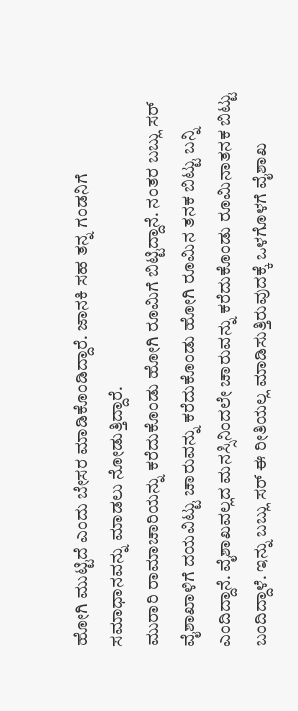ಹೋಗಿ ಮುಟ್ಟಿದೆ ಎಂದು ಬೇಸರ ಮಾಡಿಕೊಂಡಿದ್ದಾರೆ. ಜಾನಕಿ ಸಹ ತನ್ನ ಗಂಡನಿಗೆ ಸಮಾಧಾನವನ್ನು ಮಾಡಲು ನೋಡುತ್ತಿದ್ದಾರೆ.
ಮುರಾರಿ ರಾಮಾಚಾರಿಯನ್ನು ಕರೆದುಕೊಂಡು ಹೋಗಿ ರೂಮಿಗೆ ಬಿಟ್ಟಿದ್ದಾನೆ. ನಂತರ ಬಬ್ಲು ಸರ್ ವೈಶಾಖಾಳಿಗೆ ದಯವಿಟ್ಟು ಚಾರುವನ್ನು ಕರೆದುಕೊಂಡು ಹೋಗಿ ರೂಮಿನ ತನಕ ಬಿಟ್ಟು ಬನ್ನಿ ಎಂದಿದ್ದಾನೆ. ವೈಶಾಖವಲ್ಲದ ಮನಸ್ಸಿನಿಂದಲೇ ಚಾರುವನ್ನು ಕರೆದುಕೊಂಡು ರೂಮಿನಾತನಕ ಬಿಟ್ಟು ಬಂದಿದ್ದಾಳೆ. ಇನ್ನು ಬಬ್ಲು ಸರ್ ಈ ರೀತಿಯಲ್ಲ ಮಾಡಿಸುತ್ತಿರುವುದಕ್ಕೆ ಒಳಗೊಳಗೆ ವೈಶಾಖ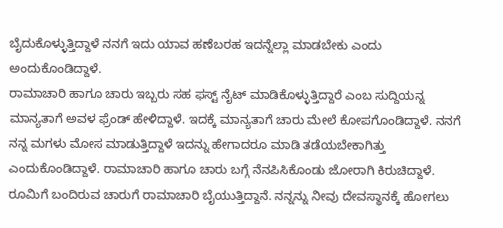ಬೈದುಕೊಳ್ಳುತ್ತಿದ್ದಾಳೆ ನನಗೆ ಇದು ಯಾವ ಹಣೆಬರಹ ಇದನ್ನೆಲ್ಲಾ ಮಾಡಬೇಕು ಎಂದು ಅಂದುಕೊಂಡಿದ್ದಾಳೆ.
ರಾಮಾಚಾರಿ ಹಾಗೂ ಚಾರು ಇಬ್ಬರು ಸಹ ಫಸ್ಟ್ ನೈಟ್ ಮಾಡಿಕೊಳ್ಳುತ್ತಿದ್ದಾರೆ ಎಂಬ ಸುದ್ದಿಯನ್ನ ಮಾನ್ಯತಾಗೆ ಅವಳ ಫ್ರೆಂಡ್ ಹೇಳಿದ್ದಾಳೆ. ಇದಕ್ಕೆ ಮಾನ್ಯತಾಗೆ ಚಾರು ಮೇಲೆ ಕೋಪಗೊಂಡಿದ್ದಾಳೆ. ನನಗೆ ನನ್ನ ಮಗಳು ಮೋಸ ಮಾಡುತ್ತಿದ್ದಾಳೆ ಇದನ್ನು ಹೇಗಾದರೂ ಮಾಡಿ ತಡೆಯಬೇಕಾಗಿತ್ತು ಎಂದುಕೊಂಡಿದ್ದಾಳೆ. ರಾಮಾಚಾರಿ ಹಾಗೂ ಚಾರು ಬಗ್ಗೆ ನೆನಪಿಸಿಕೊಂಡು ಜೋರಾಗಿ ಕಿರುಚಿದ್ದಾಳೆ.
ರೂಮಿಗೆ ಬಂದಿರುವ ಚಾರುಗೆ ರಾಮಾಚಾರಿ ಬೈಯುತ್ತಿದ್ದಾನೆ. ನನ್ನನ್ನು ನೀವು ದೇವಸ್ಥಾನಕ್ಕೆ ಹೋಗಲು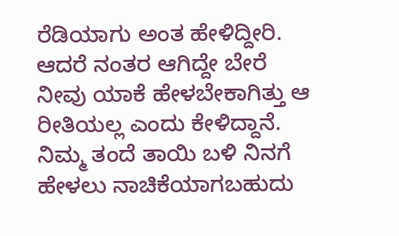ರೆಡಿಯಾಗು ಅಂತ ಹೇಳಿದ್ದೀರಿ. ಆದರೆ ನಂತರ ಆಗಿದ್ದೇ ಬೇರೆ ನೀವು ಯಾಕೆ ಹೇಳಬೇಕಾಗಿತ್ತು ಆ ರೀತಿಯಲ್ಲ ಎಂದು ಕೇಳಿದ್ದಾನೆ. ನಿಮ್ಮ ತಂದೆ ತಾಯಿ ಬಳಿ ನಿನಗೆ ಹೇಳಲು ನಾಚಿಕೆಯಾಗಬಹುದು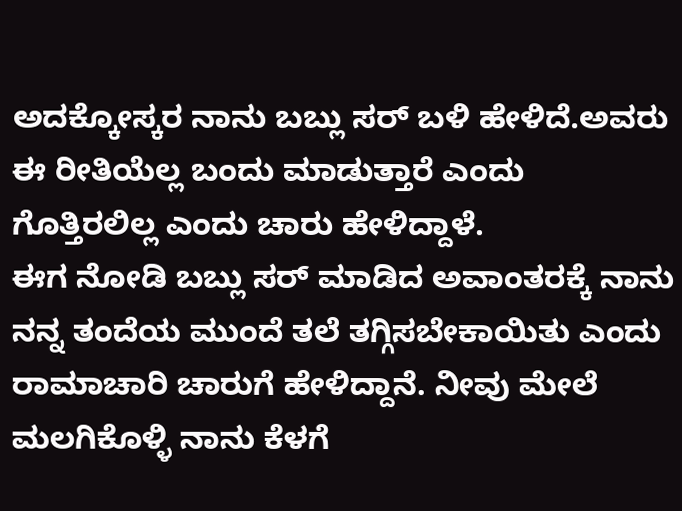ಅದಕ್ಕೋಸ್ಕರ ನಾನು ಬಬ್ಲು ಸರ್ ಬಳಿ ಹೇಳಿದೆ.ಅವರು ಈ ರೀತಿಯೆಲ್ಲ ಬಂದು ಮಾಡುತ್ತಾರೆ ಎಂದು ಗೊತ್ತಿರಲಿಲ್ಲ ಎಂದು ಚಾರು ಹೇಳಿದ್ದಾಳೆ.
ಈಗ ನೋಡಿ ಬಬ್ಲು ಸರ್ ಮಾಡಿದ ಅವಾಂತರಕ್ಕೆ ನಾನು ನನ್ನ ತಂದೆಯ ಮುಂದೆ ತಲೆ ತಗ್ಗಿಸಬೇಕಾಯಿತು ಎಂದು ರಾಮಾಚಾರಿ ಚಾರುಗೆ ಹೇಳಿದ್ದಾನೆ. ನೀವು ಮೇಲೆ ಮಲಗಿಕೊಳ್ಳಿ ನಾನು ಕೆಳಗೆ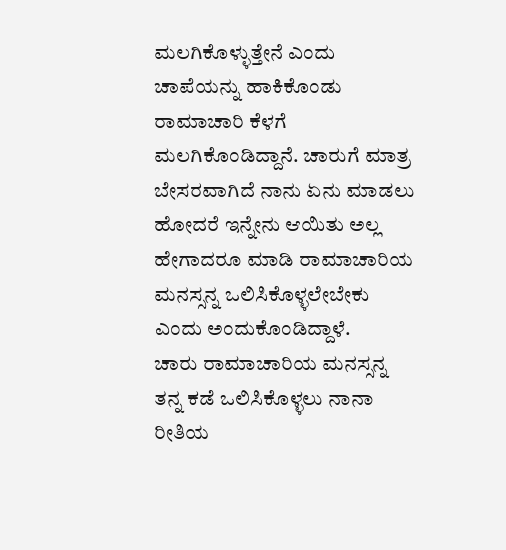ಮಲಗಿಕೊಳ್ಳುತ್ತೇನೆ ಎಂದು ಚಾಪೆಯನ್ನು ಹಾಕಿಕೊಂಡು ರಾಮಾಚಾರಿ ಕೆಳಗೆ ಮಲಗಿಕೊಂಡಿದ್ದಾನೆ. ಚಾರುಗೆ ಮಾತ್ರ ಬೇಸರವಾಗಿದೆ ನಾನು ಏನು ಮಾಡಲು ಹೋದರೆ ಇನ್ನೇನು ಆಯಿತು ಅಲ್ಲ ಹೇಗಾದರೂ ಮಾಡಿ ರಾಮಾಚಾರಿಯ ಮನಸ್ಸನ್ನ ಒಲಿಸಿಕೊಳ್ಳಲೇಬೇಕು ಎಂದು ಅಂದುಕೊಂಡಿದ್ದಾಳೆ.
ಚಾರು ರಾಮಾಚಾರಿಯ ಮನಸ್ಸನ್ನ ತನ್ನ ಕಡೆ ಒಲಿಸಿಕೊಳ್ಳಲು ನಾನಾ ರೀತಿಯ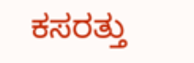ಕಸರತ್ತು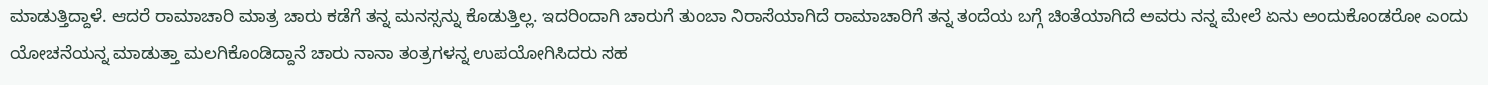ಮಾಡುತ್ತಿದ್ದಾಳೆ. ಆದರೆ ರಾಮಾಚಾರಿ ಮಾತ್ರ ಚಾರು ಕಡೆಗೆ ತನ್ನ ಮನಸ್ಸನ್ನು ಕೊಡುತ್ತಿಲ್ಲ. ಇದರಿಂದಾಗಿ ಚಾರುಗೆ ತುಂಬಾ ನಿರಾಸೆಯಾಗಿದೆ ರಾಮಾಚಾರಿಗೆ ತನ್ನ ತಂದೆಯ ಬಗ್ಗೆ ಚಿಂತೆಯಾಗಿದೆ ಅವರು ನನ್ನ ಮೇಲೆ ಏನು ಅಂದುಕೊಂಡರೋ ಎಂದು ಯೋಚನೆಯನ್ನ ಮಾಡುತ್ತಾ ಮಲಗಿಕೊಂಡಿದ್ದಾನೆ ಚಾರು ನಾನಾ ತಂತ್ರಗಳನ್ನ ಉಪಯೋಗಿಸಿದರು ಸಹ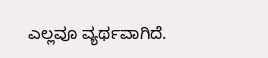ಎಲ್ಲವೂ ವ್ಯರ್ಥವಾಗಿದೆ.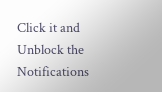Click it and Unblock the Notifications